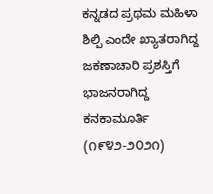ಕನ್ನಡದ ಪ್ರಥಮ ಮಹಿಳಾ ಶಿಲ್ಪಿ ಎಂದೇ ಖ್ಯಾತರಾಗಿದ್ದ ಜಕಣಾಚಾರಿ ಪ್ರಶಸ್ತಿಗೆ ಭಾಜನರಾಗಿದ್ದ ಕನಕಾಮೂರ್ತಿ (೧೯೪೨-೨೦೨೧)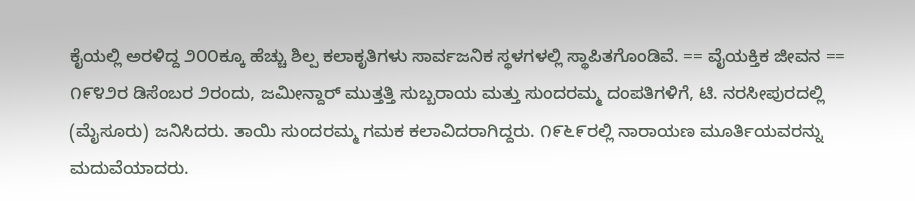ಕೈಯಲ್ಲಿ ಅರಳಿದ್ದ ೨೦೦ಕ್ಕೂ ಹೆಚ್ಚು ಶಿಲ್ಪ ಕಲಾಕೃತಿಗಳು ಸಾರ್ವಜನಿಕ ಸ್ಥಳಗಳಲ್ಲಿ ಸ್ಥಾಪಿತಗೊಂಡಿವೆ. == ವೈಯಕ್ತಿಕ ಜೀವನ == ೧೯೪೨ರ ಡಿಸೆಂಬರ ೨ರಂದು, ಜಮೀನ್ದಾರ್ ಮುತ್ತತ್ತಿ ಸುಬ್ಬರಾಯ ಮತ್ತು ಸುಂದರಮ್ಮ ದಂಪತಿಗಳಿಗೆ, ಟಿ. ನರಸೀಪುರದಲ್ಲಿ (ಮೈಸೂರು) ಜನಿಸಿದರು. ತಾಯಿ ಸುಂದರಮ್ಮ ಗಮಕ ಕಲಾವಿದರಾಗಿದ್ದರು. ೧೯೬೯ರಲ್ಲಿ ನಾರಾಯಣ ಮೂರ್ತಿಯವರನ್ನು ಮದುವೆಯಾದರು.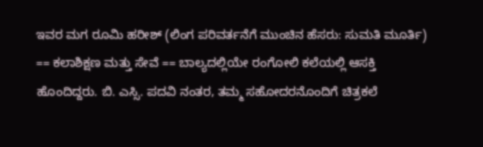ಇವರ ಮಗ ರೂಮಿ ಹರೀಶ್ (ಲಿಂಗ ಪರಿವರ್ತನೆಗೆ ಮುಂಚಿನ ಹೆಸರು: ಸುಮತಿ ಮೂರ್ತಿ) == ಕಲಾಶಿಕ್ಷಣ ಮತ್ತು ಸೇವೆ == ಬಾಲ್ಯದಲ್ಲಿಯೇ ರಂಗೋಲಿ ಕಲೆಯಲ್ಲಿ ಆಸಕ್ತಿ ಹೊಂದಿದ್ದರು. ಬಿ. ಎಸ್ಸಿ. ಪದವಿ ನಂತರ, ತಮ್ಮ ಸಹೋದರನೊಂದಿಗೆ ಚಿತ್ರಕಲೆ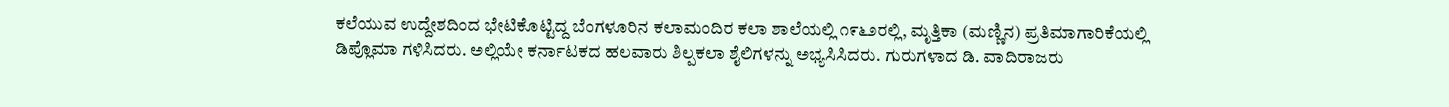ಕಲೆಯುವ ಉದ್ದೇಶದಿಂದ ಭೇಟಿಕೊಟ್ಟಿದ್ದ ಬೆಂಗಳೂರಿನ ಕಲಾಮಂದಿರ ಕಲಾ ಶಾಲೆಯಲ್ಲಿ ೧೯೬೨ರಲ್ಲಿ, ಮೃತ್ತಿಕಾ (ಮಣ್ಣಿನ) ಪ್ರತಿಮಾಗಾರಿಕೆಯಲ್ಲಿ ಡಿಪ್ಲೊಮಾ ಗಳಿಸಿದರು. ಅಲ್ಲಿಯೇ ಕರ್ನಾಟಕದ ಹಲವಾರು ಶಿಲ್ಪಕಲಾ ಶೈಲಿಗಳನ್ನು ಅಭ್ಯಸಿಸಿದರು. ಗುರುಗಳಾದ ಡಿ. ವಾದಿರಾಜರು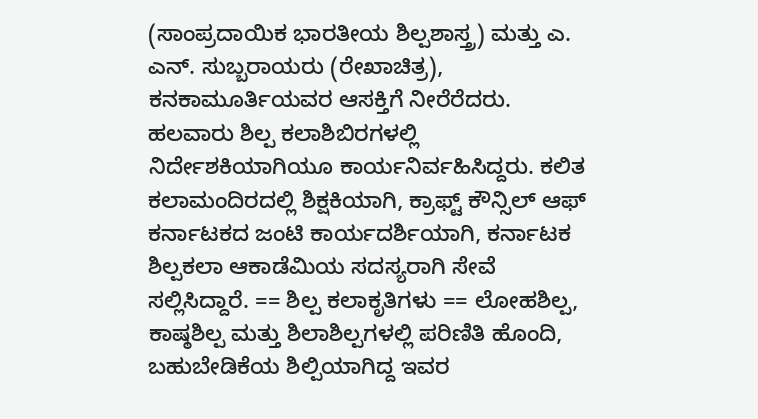(ಸಾಂಪ್ರದಾಯಿಕ ಭಾರತೀಯ ಶಿಲ್ಪಶಾಸ್ತ್ರ) ಮತ್ತು ಎ. ಎನ್. ಸುಬ್ಬರಾಯರು (ರೇಖಾಚಿತ್ರ), ಕನಕಾಮೂರ್ತಿಯವರ ಆಸಕ್ತಿಗೆ ನೀರೆರೆದರು. ಹಲವಾರು ಶಿಲ್ಪ ಕಲಾಶಿಬಿರಗಳಲ್ಲಿ ನಿರ್ದೇಶಕಿಯಾಗಿಯೂ ಕಾರ್ಯನಿರ್ವಹಿಸಿದ್ದರು. ಕಲಿತ ಕಲಾಮಂದಿರದಲ್ಲಿ ಶಿಕ್ಷಕಿಯಾಗಿ, ಕ್ರಾಫ್ಟ್ ಕೌನ್ಸಿಲ್ ಆಫ್ ಕರ್ನಾಟಕದ ಜಂಟಿ ಕಾರ್ಯದರ್ಶಿಯಾಗಿ, ಕರ್ನಾಟಕ ಶಿಲ್ಪಕಲಾ ಆಕಾಡೆಮಿಯ ಸದಸ್ಯರಾಗಿ ಸೇವೆ ಸಲ್ಲಿಸಿದ್ದಾರೆ. == ಶಿಲ್ಪ ಕಲಾಕೃತಿಗಳು == ಲೋಹಶಿಲ್ಪ, ಕಾಷ್ಠಶಿಲ್ಪ ಮತ್ತು ಶಿಲಾಶಿಲ್ಪಗಳಲ್ಲಿ ಪರಿಣಿತಿ ಹೊಂದಿ, ಬಹುಬೇಡಿಕೆಯ ಶಿಲ್ಪಿಯಾಗಿದ್ದ ಇವರ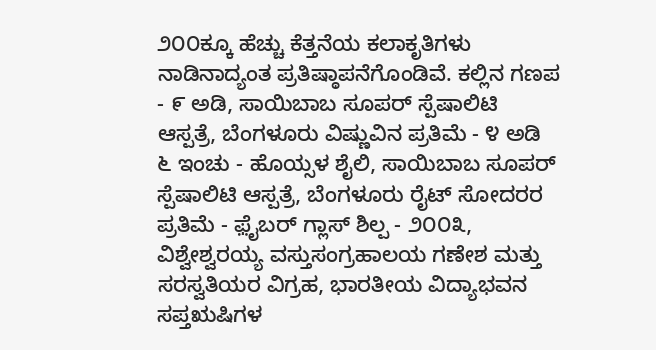೨೦೦ಕ್ಕೂ ಹೆಚ್ಚು ಕೆತ್ತನೆಯ ಕಲಾಕೃತಿಗಳು ನಾಡಿನಾದ್ಯಂತ ಪ್ರತಿಷ್ಠಾಪನೆಗೊಂಡಿವೆ. ಕಲ್ಲಿನ ಗಣಪ - ೯ ಅಡಿ, ಸಾಯಿಬಾಬ ಸೂಪರ್ ಸ್ಪೆಷಾಲಿಟಿ ಆಸ್ಪತ್ರೆ, ಬೆಂಗಳೂರು ವಿಷ್ಣುವಿನ ಪ್ರತಿಮೆ - ೪ ಅಡಿ ೬ ಇಂಚು - ಹೊಯ್ಸಳ ಶೈಲಿ, ಸಾಯಿಬಾಬ ಸೂಪರ್ ಸ್ಪೆಷಾಲಿಟಿ ಆಸ್ಪತ್ರೆ, ಬೆಂಗಳೂರು ರೈಟ್ ಸೋದರರ ಪ್ರತಿಮೆ - ಫ಼ೈಬರ್ ಗ್ಲಾಸ್‌ ಶಿಲ್ಪ - ೨೦೦೩, ವಿಶ್ವೇಶ್ವರಯ್ಯ ವಸ್ತುಸಂಗ್ರಹಾಲಯ ಗಣೇಶ ಮತ್ತು ಸರಸ್ವತಿಯರ ವಿಗ್ರಹ, ಭಾರತೀಯ ವಿದ್ಯಾಭವನ ಸಪ್ತಋಷಿಗಳ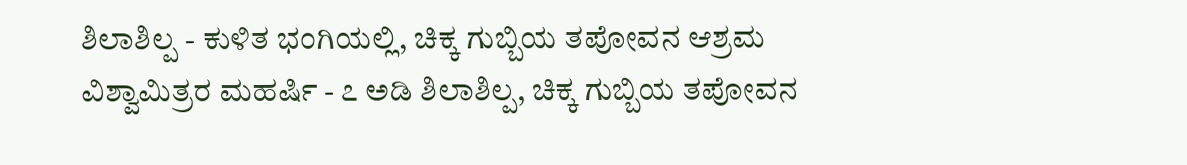ಶಿಲಾಶಿಲ್ಪ - ಕುಳಿತ ಭಂಗಿಯಲ್ಲಿ, ಚಿಕ್ಕ ಗುಬ್ಬಿಯ ತಪೋವನ ಆಶ್ರಮ ವಿಶ್ವಾಮಿತ್ರರ ಮಹರ್ಷಿ - ೭ ಅಡಿ ಶಿಲಾಶಿಲ್ಪ, ಚಿಕ್ಕ ಗುಬ್ಬಿಯ ತಪೋವನ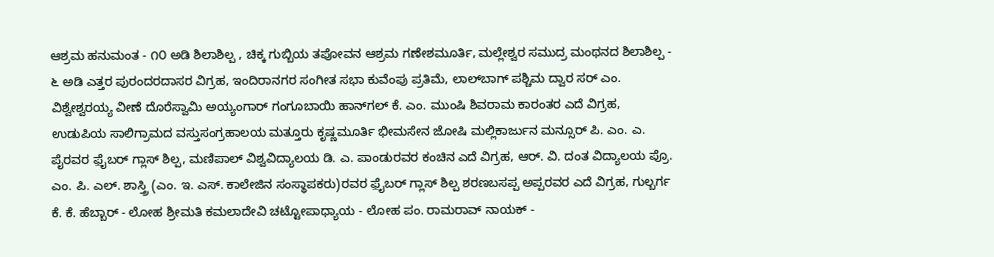ಆಶ್ರಮ ಹನುಮಂತ - ೧೦ ಅಡಿ ಶಿಲಾಶಿಲ್ಪ , ಚಿಕ್ಕ ಗುಬ್ಬಿಯ ತಪೋವನ ಆಶ್ರಮ ಗಣೇಶಮೂರ್ತಿ, ಮಲ್ಲೇಶ್ವರ ಸಮುದ್ರ ಮಂಥನದ ಶಿಲಾಶಿಲ್ಪ - ೬ ಅಡಿ ಎತ್ತರ ಪುರಂದರದಾಸರ ವಿಗ್ರಹ, ಇಂದಿರಾನಗರ ಸಂಗೀತ ಸಭಾ ಕುವೆಂಪು ಪ್ರತಿಮೆ, ಲಾಲ್‌ಬಾಗ್ ಪಶ್ಚಿಮ ದ್ವಾರ ಸರ್ ಎಂ. ವಿಶ್ವೇಶ್ವರಯ್ಯ ವೀಣೆ ದೊರೆಸ್ವಾಮಿ ಅಯ್ಯಂಗಾರ್ ಗಂಗೂಬಾಯಿ ಹಾನ್‌ಗಲ್ ಕೆ. ಎಂ. ಮುಂಷಿ ಶಿವರಾಮ ಕಾರಂತರ ಎದೆ ವಿಗ್ರಹ, ಉಡುಪಿಯ ಸಾಲಿಗ್ರಾಮದ ವಸ್ತುಸಂಗ್ರಹಾಲಯ ಮತ್ತೂರು ಕೃಷ್ಣಮೂರ್ತಿ ಭೀಮಸೇನ ಜೋಷಿ ಮಲ್ಲಿಕಾರ್ಜುನ ಮನ್ಸೂರ್ ಪಿ. ಎಂ. ಎ. ಪೈರವರ ಫ಼ೈಬರ್ ಗ್ಲಾಸ್‌ ಶಿಲ್ಪ, ಮಣಿಪಾಲ್ ವಿಶ್ವವಿದ್ಯಾಲಯ ಡಿ. ಎ. ಪಾಂಡುರವರ ಕಂಚಿನ ಎದೆ ವಿಗ್ರಹ, ಆರ್. ವಿ. ದಂತ ವಿದ್ಯಾಲಯ ಪ್ರೊ. ಎಂ. ಪಿ. ಎಲ್. ಶಾಸ್ತ್ರಿ (ಎಂ. ಇ. ಎಸ್. ಕಾಲೇಜಿನ ಸಂಸ್ಥಾಪಕರು)ರವರ ಫ಼ೈಬರ್ ಗ್ಲಾಸ್‌ ಶಿಲ್ಪ ಶರಣಬಸಪ್ಪ ಅಪ್ಪರವರ ಎದೆ ವಿಗ್ರಹ, ಗುಲ್ಬರ್ಗ ಕೆ. ಕೆ. ಹೆಬ್ಬಾರ್ - ಲೋಹ ಶ್ರೀಮತಿ ಕಮಲಾದೇವಿ ಚಟ್ಟೋಪಾಧ್ಯಾಯ - ಲೋಹ ಪಂ. ರಾಮರಾವ್ ನಾಯಕ್ -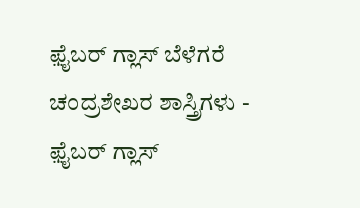ಫ಼ೈಬರ್ ಗ್ಲಾಸ್‌ ಬೆಳೆಗರೆ ಚಂದ್ರಶೇಖರ ಶಾಸ್ತ್ರಿಗಳು - ಫ಼ೈಬರ್ ಗ್ಲಾಸ್‌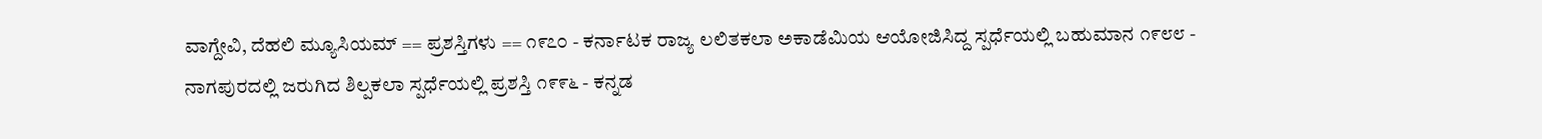ವಾಗ್ದೇವಿ, ದೆಹಲಿ ಮ್ಯೂಸಿಯಮ್ == ಪ್ರಶಸ್ತಿಗಳು == ೧೯೭೦ - ಕರ್ನಾಟಕ ರಾಜ್ಯ ಲಲಿತಕಲಾ ಅಕಾಡೆಮಿಯ ಆಯೋಜಿಸಿದ್ದ ಸ್ಪರ್ಧೆಯಲ್ಲಿ ಬಹುಮಾನ ೧೯೮೮ - ನಾಗಪುರದಲ್ಲಿ ಜರುಗಿದ ಶಿಲ್ಪಕಲಾ ಸ್ಪರ್ಧೆಯಲ್ಲಿ ಪ್ರಶಸ್ತಿ ೧೯೯೬ - ಕನ್ನಡ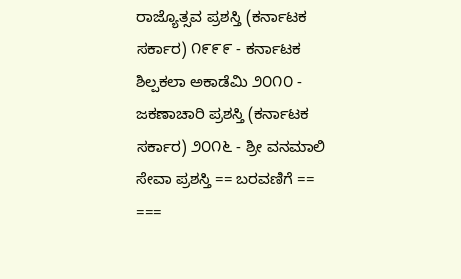ರಾಜ್ಯೊತ್ಸವ ಪ್ರಶಸ್ತಿ (ಕರ್ನಾಟಕ ಸರ್ಕಾರ) ೧೯೯೯ - ಕರ್ನಾಟಕ ಶಿಲ್ಪಕಲಾ ಅಕಾಡೆಮಿ ೨೦೧೦ - ಜಕಣಾಚಾರಿ ಪ್ರಶಸ್ತಿ (ಕರ್ನಾಟಕ ಸರ್ಕಾರ) ೨೦೧೬ - ಶ್ರೀ ವನಮಾಲಿ ಸೇವಾ ಪ್ರಶಸ್ತಿ == ಬರವಣಿಗೆ == ===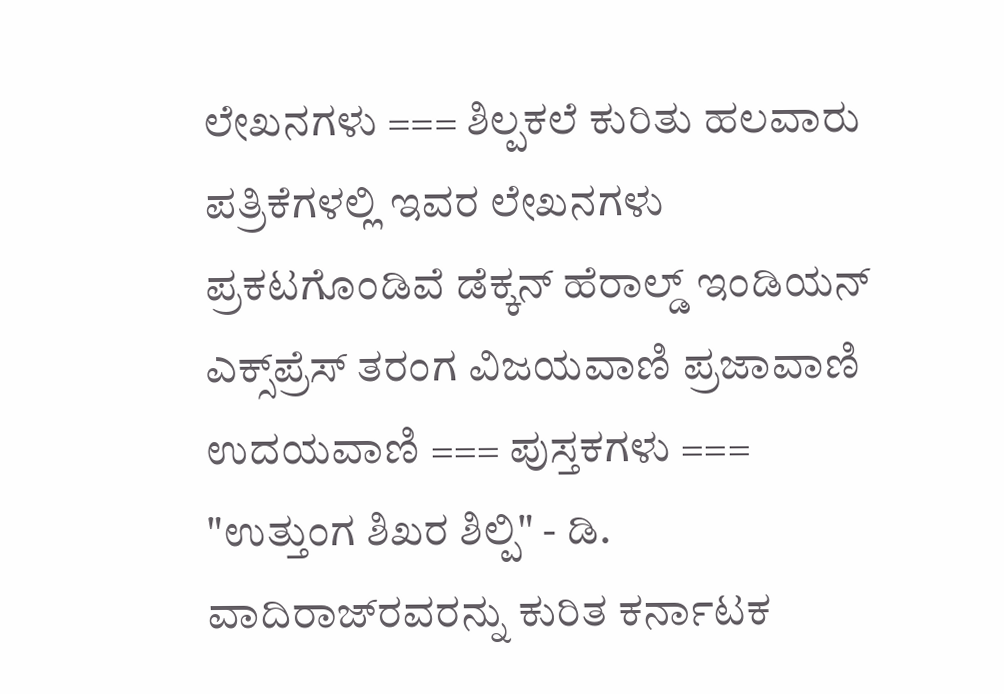ಲೇಖನಗಳು === ಶಿಲ್ಪಕಲೆ ಕುರಿತು ಹಲವಾರು ಪತ್ರಿಕೆಗಳಲ್ಲಿ ಇವರ ಲೇಖನಗಳು ಪ್ರಕಟಗೊಂಡಿವೆ ಡೆಕ್ಕನ್ ಹೆರಾಲ್ಡ್ ಇಂಡಿಯನ್ ಎಕ್ಸ್‌ಪ್ರೆಸ್ ತರಂಗ ವಿಜಯವಾಣಿ ಪ್ರಜಾವಾಣಿ ಉದಯವಾಣಿ === ಪುಸ್ತಕಗಳು === "ಉತ್ತುಂಗ ಶಿಖರ ಶಿಲ್ಪಿ" - ಡಿ. ವಾದಿರಾಜ್‍ರವರನ್ನು ಕುರಿತ ಕರ್ನಾಟಕ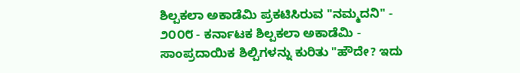ಶಿಲ್ಪಕಲಾ ಅಕಾಡೆಮಿ ಪ್ರಕಟಿಸಿರುವ "ನಮ್ಮದನಿ" - ೨೦೦೮ - ಕರ್ನಾಟಕ ಶಿಲ್ಪಕಲಾ ಅಕಾಡೆಮಿ - ಸಾಂಪ್ರದಾಯಿಕ ಶಿಲ್ಪಿಗಳನ್ನು ಕುರಿತು "ಹೌದೇ? ಇದು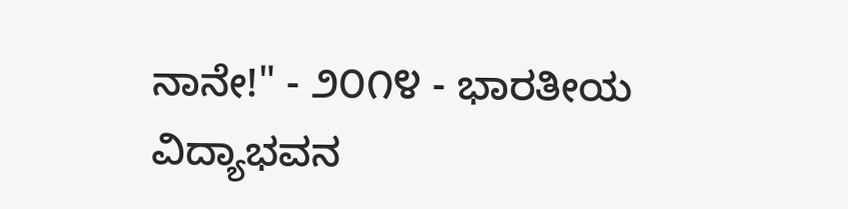ನಾನೇ!" - ೨೦೧೪ - ಭಾರತೀಯ ವಿದ್ಯಾಭವನ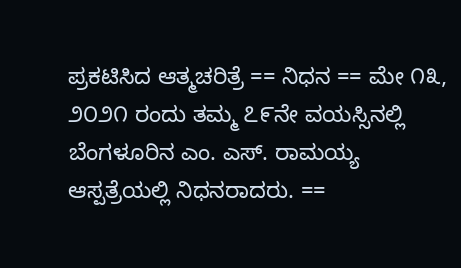ಪ್ರಕಟಿಸಿದ ಆತ್ಮಚರಿತ್ರೆ == ನಿಧನ == ಮೇ ೧೩, ೨೦೨೧ ರಂದು ತಮ್ಮ ೭೯ನೇ ವಯಸ್ಸಿನಲ್ಲಿ ಬೆಂಗಳೂರಿನ ಎಂ. ಎಸ್. ರಾಮಯ್ಯ ಆಸ್ಪತ್ರೆಯಲ್ಲಿ ನಿಧನರಾದರು. ==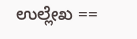ಉಲ್ಲೇಖ ==